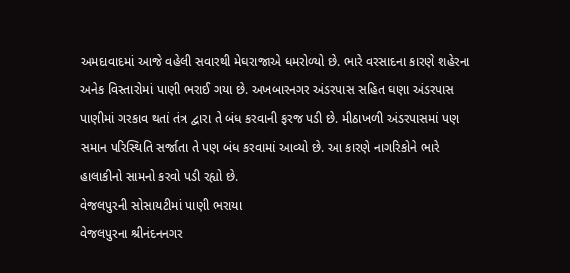અમદાવાદમાં આજે વહેલી સવારથી મેઘરાજાએ ધમરોળ્યો છે. ભારે વરસાદના કારણે શહેરના અનેક વિસ્તારોમાં પાણી ભરાઈ ગયા છે. અખબારનગર અંડરપાસ સહિત ઘણા અંડરપાસ પાણીમાં ગરકાવ થતાં તંત્ર દ્વારા તે બંધ કરવાની ફરજ પડી છે. મીઠાખળી અંડરપાસમાં પણ સમાન પરિસ્થિતિ સર્જાતા તે પણ બંધ કરવામાં આવ્યો છે. આ કારણે નાગરિકોને ભારે હાલાકીનો સામનો કરવો પડી રહ્યો છે.
વેજલપુરની સોસાયટીમાં પાણી ભરાયા
વેજલપુરના શ્રીનંદનનગર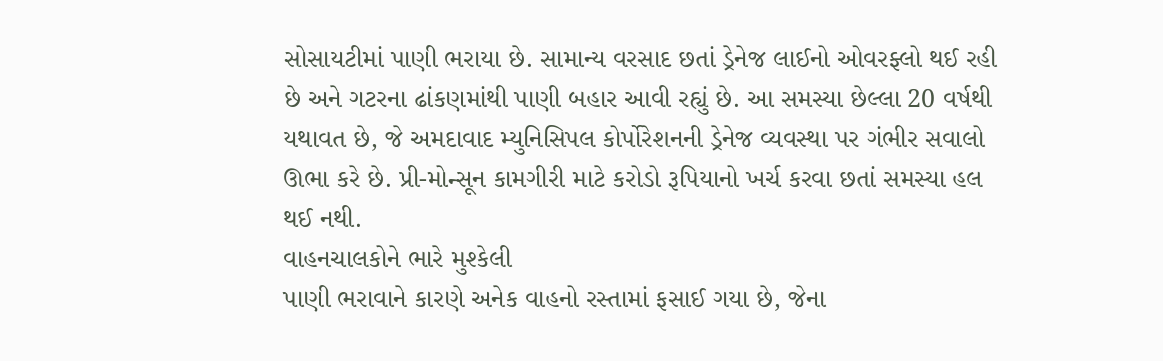સોસાયટીમાં પાણી ભરાયા છે. સામાન્ય વરસાદ છતાં ડ્રેનેજ લાઈનો ઓવરફ્લો થઈ રહી છે અને ગટરના ઢાંકણમાંથી પાણી બહાર આવી રહ્યું છે. આ સમસ્યા છેલ્લા 20 વર્ષથી યથાવત છે, જે અમદાવાદ મ્યુનિસિપલ કોર્પોરેશનની ડ્રેનેજ વ્યવસ્થા પર ગંભીર સવાલો ઊભા કરે છે. પ્રી-મોન્સૂન કામગીરી માટે કરોડો રૂપિયાનો ખર્ચ કરવા છતાં સમસ્યા હલ થઈ નથી.
વાહનચાલકોને ભારે મુશ્કેલી
પાણી ભરાવાને કારણે અનેક વાહનો રસ્તામાં ફસાઈ ગયા છે, જેના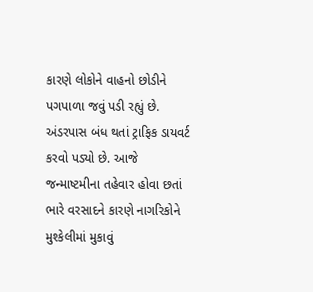કારણે લોકોને વાહનો છોડીને પગપાળા જવું પડી રહ્યું છે. અંડરપાસ બંધ થતાં ટ્રાફિક ડાયવર્ટ કરવો પડ્યો છે. આજે જન્માષ્ટમીના તહેવાર હોવા છતાં ભારે વરસાદને કારણે નાગરિકોને મુશ્કેલીમાં મુકાવું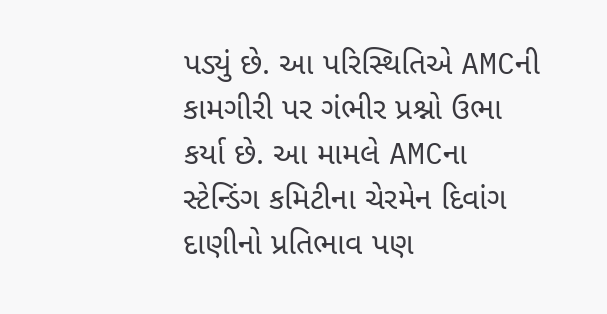પડ્યું છે. આ પરિસ્થિતિએ AMCની કામગીરી પર ગંભીર પ્રશ્નો ઉભા કર્યા છે. આ મામલે AMCના સ્ટેન્ડિંગ કમિટીના ચેરમેન દિવાંગ દાણીનો પ્રતિભાવ પણ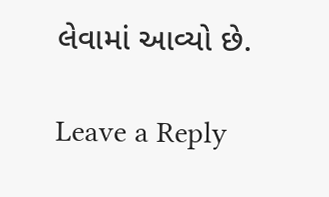લેવામાં આવ્યો છે.

Leave a Reply